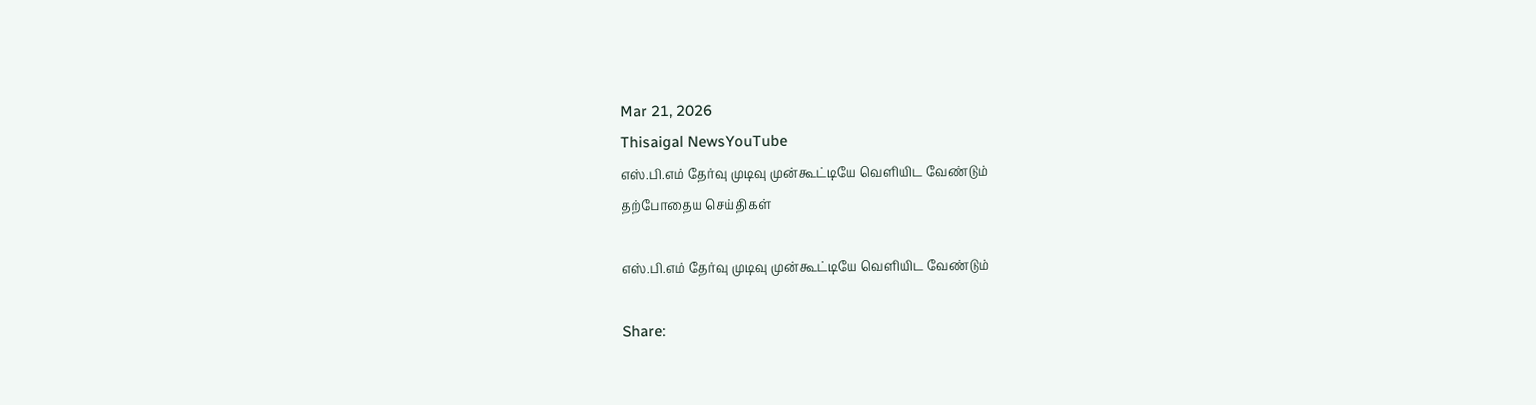Mar 21, 2026
Thisaigal NewsYouTube
எஸ்.பி.எம் தேர்வு முடிவு முன்கூட்டியே வெளியிட வேண்டும்
தற்போதைய செய்திகள்

எஸ்.பி.எம் தேர்வு முடிவு முன்கூட்டியே வெளியிட வேண்டும்

Share: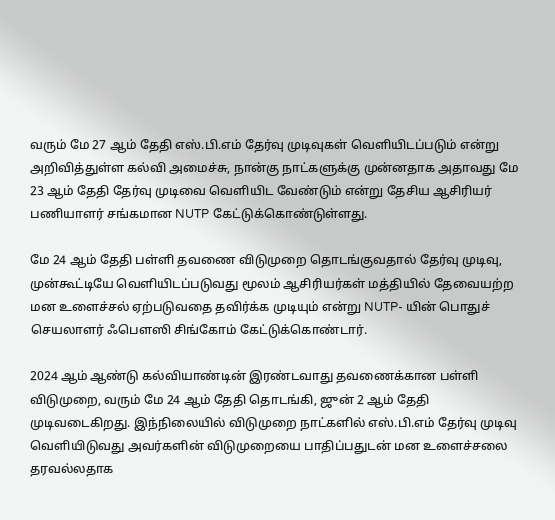வரும் மே 27 ஆம் தேதி எஸ்.பி.எம் தேர்வு முடிவுகள் வெளியிடப்படும் என்று அறிவித்துள்ள கல்வி அமைச்சு, நான்கு நாட்களுக்கு முன்னதாக அதாவது மே 23 ஆம் தேதி தேர்வு முடிவை வெளியிட வேண்டும் என்று தேசிய ஆசிரியர் பணியாளர் சங்கமான NUTP கேட்டுக்கொண்டுள்ளது.

மே 24 ஆம் தேதி பள்ளி தவணை விடுமுறை தொடங்குவதால் தேர்வு முடிவு, முன்கூட்டியே வெளியிடப்படுவது மூலம் ஆசிரியர்கள் மத்தியில் தேவையற்ற மன உளைச்சல் ஏற்படுவதை தவிர்க்க முடியும் என்று NUTP- யின் பொதுச் செயலாளர் ஃபௌஸி சிங்கோம் கேட்டுக்கொண்டார்.

2024 ஆம் ஆண்டு கல்வியாண்டின் இரண்டவாது தவணைக்கான பள்ளி விடுமுறை, வரும் மே 24 ஆம் தேதி தொடங்கி, ஜுன் 2 ஆம் தேதி முடிவடைகிறது. இந்நிலையில் விடுமுறை நாட்களில் எஸ்.பி.எம் தேர்வு முடிவு வெளியிடுவது அவர்களின் விடுமுறையை பாதிப்பதுடன் மன உளைச்சலை தரவல்லதாக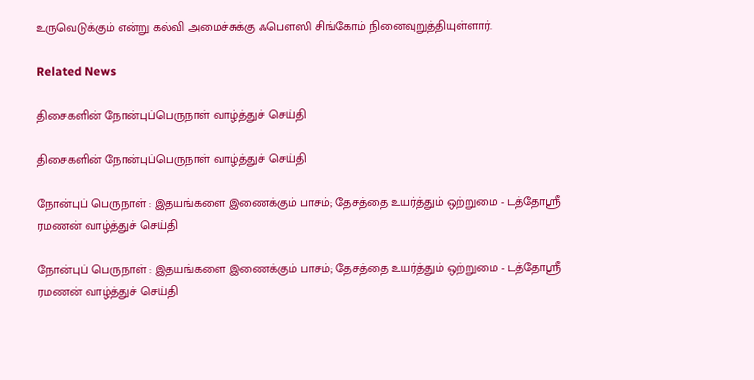உருவெடுக்கும் என்று கல்வி அமைச்சுக்கு ஃபௌஸி சிங்கோம் நினைவுறுத்தியுள்ளார்.

Related News

திசைகளின் நோன்புப்பெருநாள் வாழ்த்துச் செய்தி

திசைகளின் நோன்புப்பெருநாள் வாழ்த்துச் செய்தி

நோன்புப் பெருநாள் : இதயங்களை இணைக்கும் பாசம்; தேசத்தை உயர்த்தும் ஒற்றுமை - டத்தோஶ்ரீ ரமணன் வாழ்த்துச் செய்தி

நோன்புப் பெருநாள் : இதயங்களை இணைக்கும் பாசம்; தேசத்தை உயர்த்தும் ஒற்றுமை - டத்தோஶ்ரீ ரமணன் வாழ்த்துச் செய்தி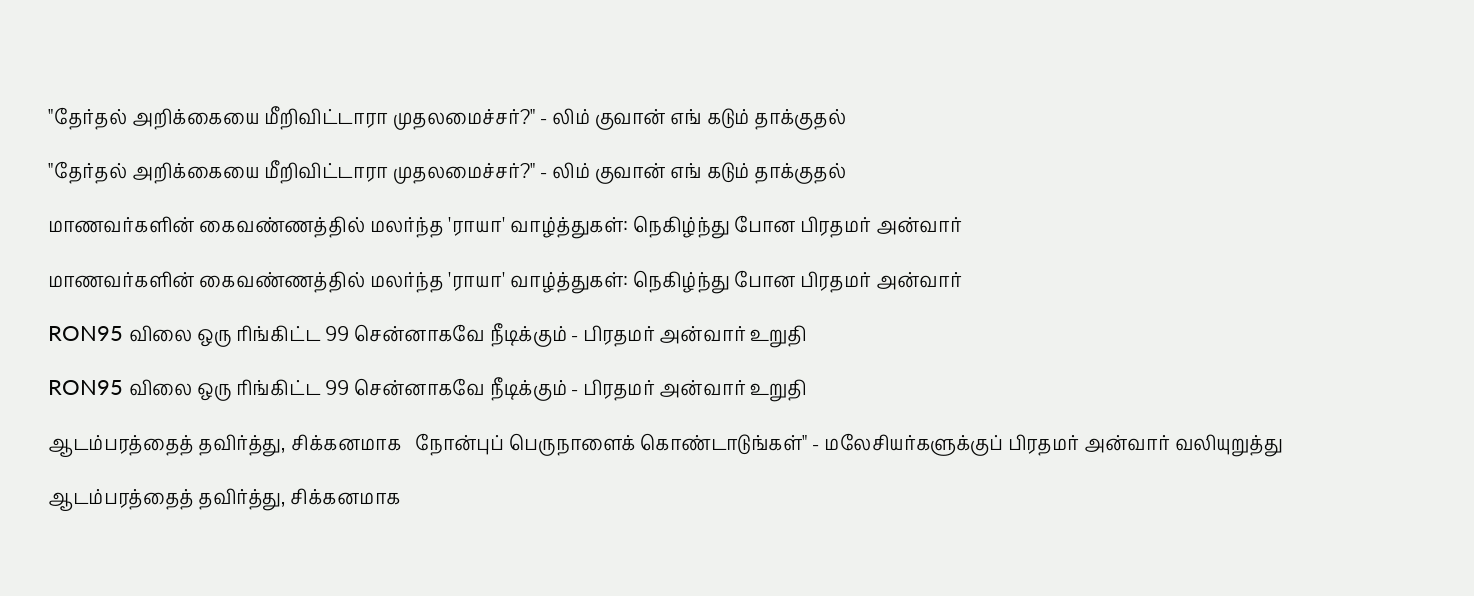"தேர்தல் அறிக்கையை மீறிவிட்டாரா முதலமைச்சர்?" - லிம் குவான் எங் கடும் தாக்குதல்

"தேர்தல் அறிக்கையை மீறிவிட்டாரா முதலமைச்சர்?" - லிம் குவான் எங் கடும் தாக்குதல்

மாணவர்களின் கைவண்ணத்தில் மலர்ந்த 'ராயா' வாழ்த்துகள்: நெகிழ்ந்து போன பிரதமர் அன்வார்

மாணவர்களின் கைவண்ணத்தில் மலர்ந்த 'ராயா' வாழ்த்துகள்: நெகிழ்ந்து போன பிரதமர் அன்வார்

RON95 விலை ஒரு ரிங்கிட்ட 99 சென்னாகவே நீடிக்கும் - பிரதமர் அன்வார் உறுதி

RON95 விலை ஒரு ரிங்கிட்ட 99 சென்னாகவே நீடிக்கும் - பிரதமர் அன்வார் உறுதி

ஆடம்பரத்தைத் தவிர்த்து, சிக்கனமாக   நோன்புப் பெருநாளைக் கொண்டாடுங்கள்" - மலேசியர்களுக்குப் பிரதமர் அன்வார் வலியுறுத்து

ஆடம்பரத்தைத் தவிர்த்து, சிக்கனமாக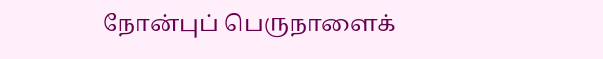நோன்புப் பெருநாளைக்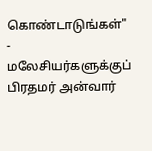கொண்டாடுங்கள்" - மலேசியர்களுக்குப் பிரதமர் அன்வார்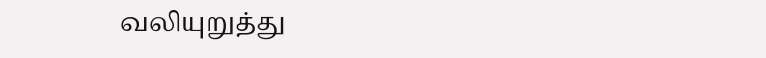வலியுறுத்து